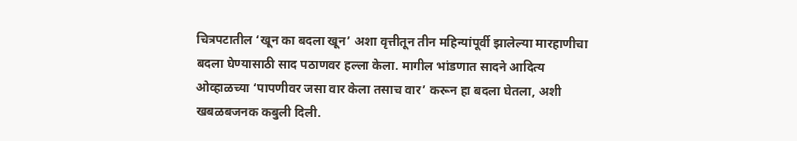चित्रपटातील ‘खून का बदला खून’ अशा वृत्तीतून तीन महिन्यांपूर्वी झालेल्या मारहाणीचा बदला घेण्यासाठी साद पठाणवर हल्ला केला. मागील भांडणात सादने आदित्य ओव्हाळच्या ‘पापणीवर जसा वार केला तसाच वार’ करून हा बदला घेतला, अशी खबळबजनक कबुली दिली.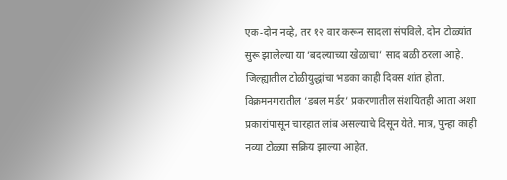एक-दोन नव्हे, तर १२ वार करून सादला संपविले. दोन टोळ्यांत सुरू झालेल्या या ‘बदल्याच्या खेळाचा’ साद बळी ठरला आहे.
जिल्ह्यातील टोळीयुद्धांचा भडका काही दिवस शांत होता. विक्रमनगरातील ‘डबल मर्डर’ प्रकरणातील संशयितही आता अशा प्रकारांपासून चारहात लांब असल्याचे दिसून येते. मात्र, पुन्हा काही नव्या टोळ्या सक्रिय झाल्या आहेत.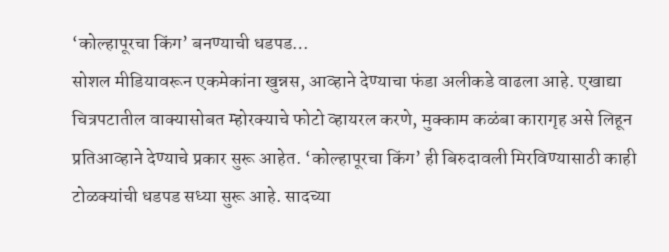‘कोल्हापूरचा किंग’ बनण्याची धडपड…
सोशल मीडियावरून एकमेकांना खुन्नस, आव्हाने देण्याचा फंडा अलीकडे वाढला आहे. एखाद्या चित्रपटातील वाक्यासोबत म्होरक्याचे फोटो व्हायरल करणे, मुक्काम कळंबा कारागृह असे लिहून प्रतिआव्हाने देण्याचे प्रकार सुरू आहेत. ‘कोल्हापूरचा किंग’ ही बिरुदावली मिरविण्यासाठी काही टोळक्यांची धडपड सध्या सुरू आहे. सादच्या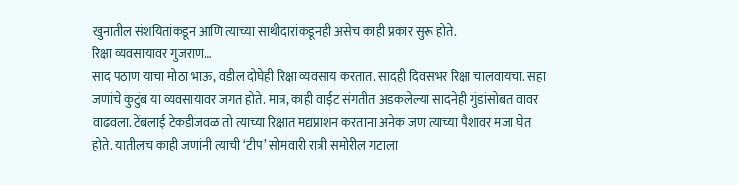खुनातील संशयितांकडून आणि त्याच्या साथीदारांकडूनही असेच काही प्रकार सुरू होते.
रिक्षा व्यवसायावर गुजराण…
साद पठाण याचा मोठा भाऊ, वडील दोघेही रिक्षा व्यवसाय करतात. सादही दिवसभर रिक्षा चालवायचा. सहा जणांचे कुटुंब या व्यवसायावर जगत होते. मात्र, काही वाईट संगतीत अडकलेल्या सादनेही गुंडांसोबत वावर वाढवला. टेंबलाई टेकडीजवळ तो त्याच्या रिक्षात मद्यप्राशन करताना अनेक जण त्याच्या पैशावर मजा घेत होते. यातीलच काही जणांनी त्याची ‘टीप’ सोमवारी रात्री समोरील गटाला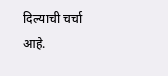दिल्याची चर्चा आहे.